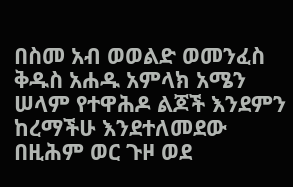በስመ አብ ወወልድ ወመንፈስ ቅዱስ አሐዱ አምላክ አሜን ሠላም የተዋሕዶ ልጆች እንደምን ከረማችሁ እንደተለመደው በዚሕም ወር ጉዞ ወደ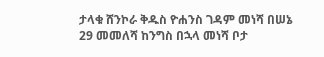ታላቁ ሸንኮራ ቅዱስ ዮሐንስ ገዳም መነሻ በሠኔ 29 መመለሻ ከንግስ በኋላ መነሻ ቦታ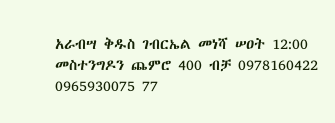አራብሣ ቅዱስ ገብርኤል መነሻ ሠዐት 12:00 መስተንግዶን ጨምሮ 400 ብቻ 0978160422 0965930075 77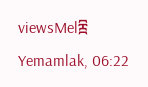viewsMel፰ Yemamlak, 06:22